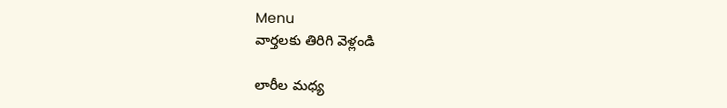Menu
వార్తలకు తిరిగి వెళ్లండి

లారీల మధ్య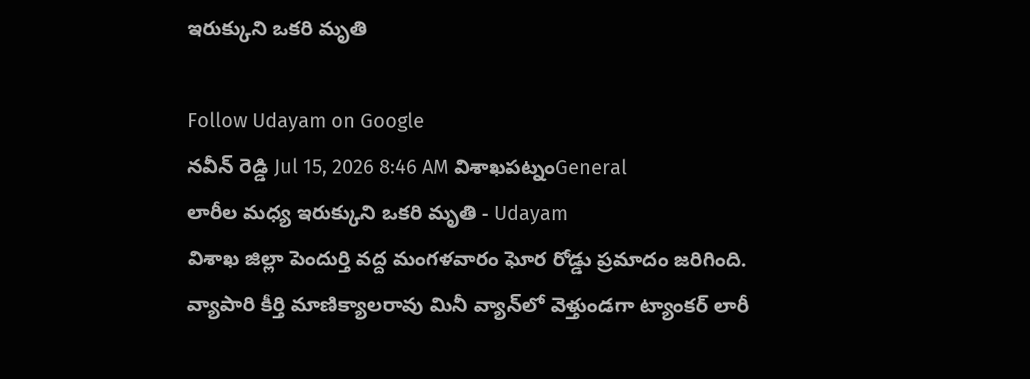ఇరుక్కుని ఒకరి మృతి

Follow Udayam on Google
నవీన్ రెడ్డి Jul 15, 2026 8:46 AM విశాఖపట్నంGeneral
లారీల మధ్య ఇరుక్కుని ఒకరి మృతి - Udayam
విశాఖ జిల్లా పెందుర్తి వద్ద మంగళవారం ఘోర రోడ్డు ప్రమాదం జరిగింది. వ్యాపారి కీర్తి మాణిక్యాలరావు మినీ వ్యాన్‌లో వెళ్తుండగా ట్యాంకర్ లారీ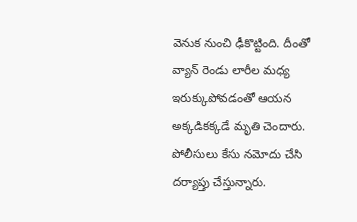వెనుక నుంచి ఢీకొట్టింది. దీంతో వ్యాన్ రెండు లారీల మధ్య ఇరుక్కుపోవడంతో ఆయన అక్కడికక్కడే మృతి చెందారు. పోలీసులు కేసు నమోదు చేసి దర్యాప్తు చేస్తున్నారు.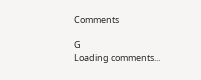Comments

G
Loading comments...